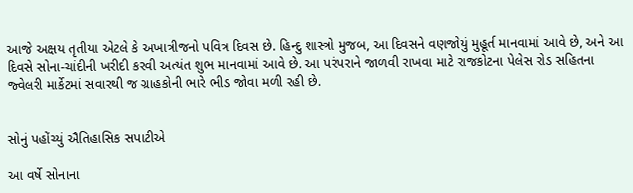આજે અક્ષય તૃતીયા એટલે કે અખાત્રીજનો પવિત્ર દિવસ છે. હિન્દુ શાસ્ત્રો મુજબ, આ દિવસને વણજોયું મુહૂર્ત માનવામાં આવે છે, અને આ દિવસે સોના-ચાંદીની ખરીદી કરવી અત્યંત શુભ માનવામાં આવે છે. આ પરંપરાને જાળવી રાખવા માટે રાજકોટના પેલેસ રોડ સહિતના જ્વેલરી માર્કેટમાં સવારથી જ ગ્રાહકોની ભારે ભીડ જોવા મળી રહી છે.


સોનું પહોંચ્યું ઐતિહાસિક સપાટીએ

આ વર્ષે સોનાના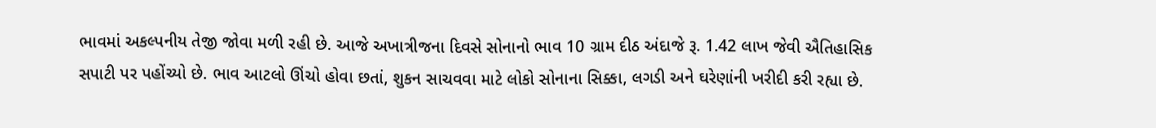ભાવમાં અકલ્પનીય તેજી જોવા મળી રહી છે. આજે અખાત્રીજના દિવસે સોનાનો ભાવ 10 ગ્રામ દીઠ અંદાજે રૂ. 1.42 લાખ જેવી ઐતિહાસિક સપાટી પર પહોંચ્યો છે. ભાવ આટલો ઊંચો હોવા છતાં, શુકન સાચવવા માટે લોકો સોનાના સિક્કા, લગડી અને ઘરેણાંની ખરીદી કરી રહ્યા છે.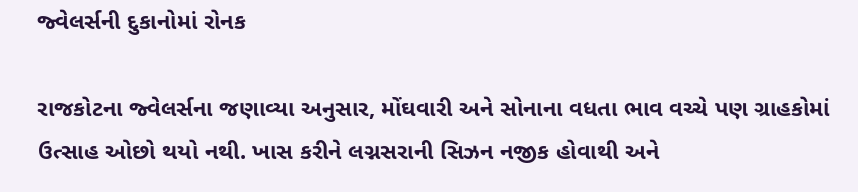જ્વેલર્સની દુકાનોમાં રોનક

રાજકોટના જ્વેલર્સના જણાવ્યા અનુસાર, મોંઘવારી અને સોનાના વધતા ભાવ વચ્ચે પણ ગ્રાહકોમાં ઉત્સાહ ઓછો થયો નથી. ખાસ કરીને લગ્નસરાની સિઝન નજીક હોવાથી અને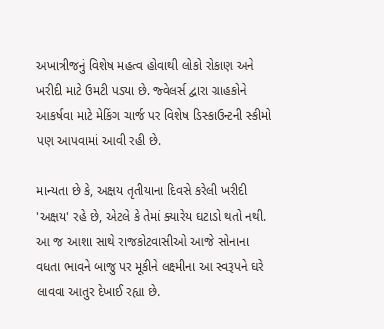અખાત્રીજનું વિશેષ મહત્વ હોવાથી લોકો રોકાણ અને ખરીદી માટે ઉમટી પડ્યા છે. જ્વેલર્સ દ્વારા ગ્રાહકોને આકર્ષવા માટે મેકિંગ ચાર્જ પર વિશેષ ડિસ્કાઉન્ટની સ્કીમો પણ આપવામાં આવી રહી છે.

માન્યતા છે કે, અક્ષય તૃતીયાના દિવસે કરેલી ખરીદી 'અક્ષય' રહે છે, એટલે કે તેમાં ક્યારેય ઘટાડો થતો નથી. આ જ આશા સાથે રાજકોટવાસીઓ આજે સોનાના વધતા ભાવને બાજુ પર મૂકીને લક્ષ્મીના આ સ્વરૂપને ઘરે લાવવા આતુર દેખાઈ રહ્યા છે.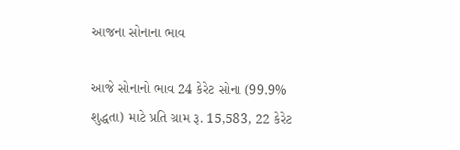આજના સોનાના ભાવ

આજે સોનાનો ભાવ 24 કેરેટ સોના (99.9% શુદ્ધતા) માટે પ્રતિ ગ્રામ રૂ. 15,583, 22 કેરેટ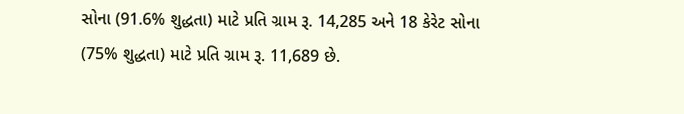સોના (91.6% શુદ્ધતા) માટે પ્રતિ ગ્રામ રૂ. 14,285 અને 18 કેરેટ સોના (75% શુદ્ધતા) માટે પ્રતિ ગ્રામ રૂ. 11,689 છે.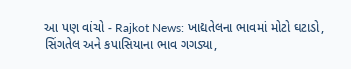આ પણ વાંચો - Rajkot News: ખાદ્યતેલના ભાવમાં મોટો ઘટાડો, સિંગતેલ અને કપાસિયાના ભાવ ગગડ્યા,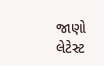જાણો લેટેસ્ટ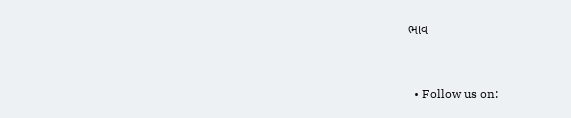ભાવ


  • Follow us on: